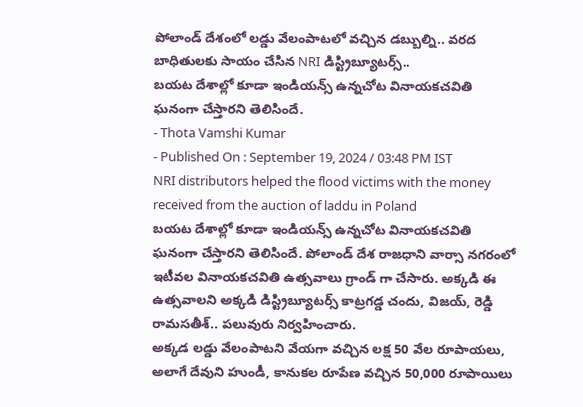పోలాండ్ దేశంలో లడ్డు వేలంపాటలో వచ్చిన డబ్బుల్ని.. వరద బాధితులకు సాయం చేసిన NRI డిస్ట్రిబ్యూటర్స్..
బయట దేశాల్లో కూడా ఇండియన్స్ ఉన్నచోట వినాయకచవితి ఘనంగా చేస్తారని తెలిసిందే.
- Thota Vamshi Kumar
- Published On : September 19, 2024 / 03:48 PM IST
NRI distributors helped the flood victims with the money received from the auction of laddu in Poland
బయట దేశాల్లో కూడా ఇండియన్స్ ఉన్నచోట వినాయకచవితి ఘనంగా చేస్తారని తెలిసిందే. పోలాండ్ దేశ రాజధాని వార్సా నగరంలో ఇటీవల వినాయకచవితి ఉత్సవాలు గ్రాండ్ గా చేసారు. అక్కడి ఈ ఉత్సవాలని అక్కడి డిస్ట్రిబ్యూటర్స్ కాట్రగడ్డ చందు, విజయ్, రెడ్డి రామసతీశ్.. పలువురు నిర్వహించారు.
అక్కడ లడ్డు వేలంపాటని వేయగా వచ్చిన లక్ష 50 వేల రూపాయలు, అలాగే దేవుని హుండీ, కానుకల రూపేణ వచ్చిన 50,000 రూపాయిలు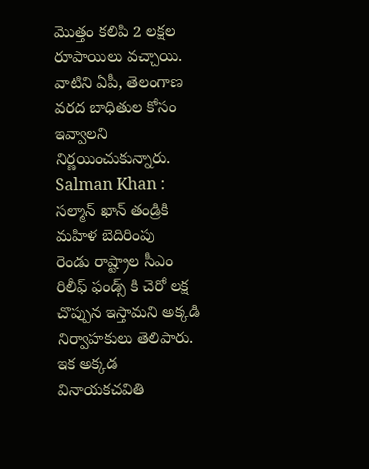మొత్తం కలిపి 2 లక్షల రూపాయిలు వచ్చాయి. వాటిని ఏపీ, తెలంగాణ వరద బాధితుల కోసం ఇవ్వాలని నిర్ణయించుకున్నారు.
Salman Khan : సల్మాన్ ఖాన్ తండ్రికి మహిళ బెదిరింపు
రెండు రాష్ట్రాల సీఎం రిలీఫ్ ఫండ్స్ కి చెరో లక్ష చొప్పున ఇస్తామని అక్కడి నిర్వాహకులు తెలిపారు. ఇక అక్కడ వినాయకచవితి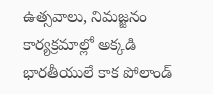ఉత్సవాలు, నిమజ్జనం కార్యక్రమాల్లో అక్కడి భారతీయులే కాక పోలాండ్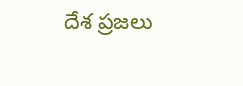దేశ ప్రజలు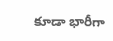కూడా భారీగా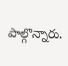పాల్గొన్నారు.